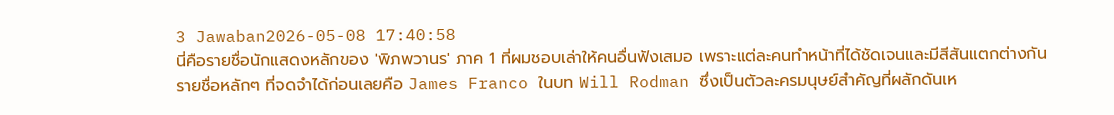3 Jawaban2026-05-08 17:40:58
นี่คือรายชื่อนักแสดงหลักของ 'พิภพวานร' ภาค 1 ที่ผมชอบเล่าให้คนอื่นฟังเสมอ เพราะแต่ละคนทำหน้าที่ได้ชัดเจนและมีสีสันแตกต่างกัน
รายชื่อหลักๆ ที่จดจำได้ก่อนเลยคือ James Franco ในบท Will Rodman ซึ่งเป็นตัวละครมนุษย์สำคัญที่ผลักดันเห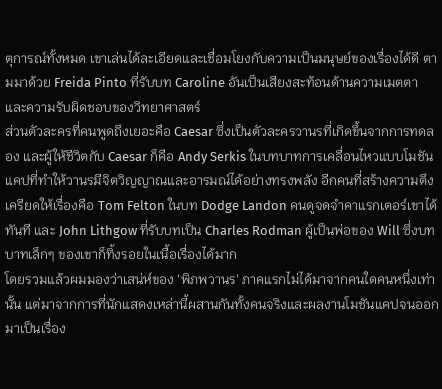ตุการณ์ทั้งหมด เขาเล่นได้ละเอียดและเชื่อมโยงกับความเป็นมนุษย์ของเรื่องได้ดี ตามมาด้วย Freida Pinto ที่รับบท Caroline อันเป็นเสียงสะท้อนด้านความเมตตาและความรับผิดชอบของวิทยาศาสตร์
ส่วนตัวละครที่คนพูดถึงเยอะคือ Caesar ซึ่งเป็นตัวละครวานรที่เกิดขึ้นจากการทดลอง และผู้ให้ชีวิตกับ Caesar ก็คือ Andy Serkis ในบทบาทการเคลื่อนไหวแบบโมชันแคปที่ทำให้วานรมีจิตวิญญาณและอารมณ์ได้อย่างทรงพลัง อีกคนที่สร้างความตึงเครียดให้เรื่องคือ Tom Felton ในบท Dodge Landon คนดูจดจำคาแรกเตอร์เขาได้ทันที และ John Lithgow ที่รับบทเป็น Charles Rodman ผู้เป็นพ่อของ Will ซึ่งบทบาทเล็กๆ ของเขาก็ทิ้งรอยในเนื้อเรื่องได้มาก
โดยรวมแล้วผมมองว่าเสน่ห์ของ 'พิภพวานร' ภาคแรกไม่ได้มาจากคนใดคนหนึ่งเท่านั้น แต่มาจากการที่นักแสดงเหล่านี้ผสานกันทั้งคนจริงและผลงานโมชันแคปจนออกมาเป็นเรื่อง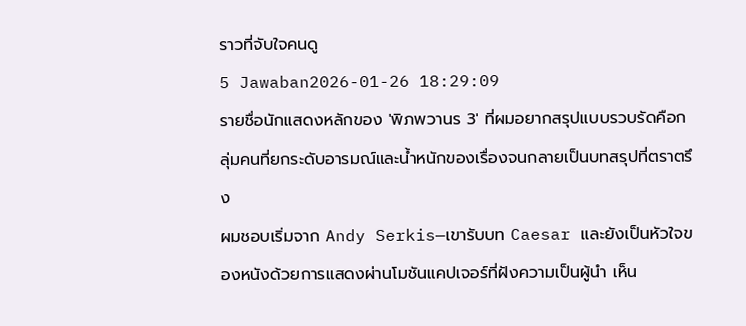ราวที่จับใจคนดู
5 Jawaban2026-01-26 18:29:09
รายชื่อนักแสดงหลักของ 'พิภพวานร 3' ที่ผมอยากสรุปแบบรวบรัดคือกลุ่มคนที่ยกระดับอารมณ์และน้ำหนักของเรื่องจนกลายเป็นบทสรุปที่ตราตรึง
ผมชอบเริ่มจาก Andy Serkis—เขารับบท Caesar และยังเป็นหัวใจของหนังด้วยการแสดงผ่านโมชันแคปเจอร์ที่ฝังความเป็นผู้นำ เห็น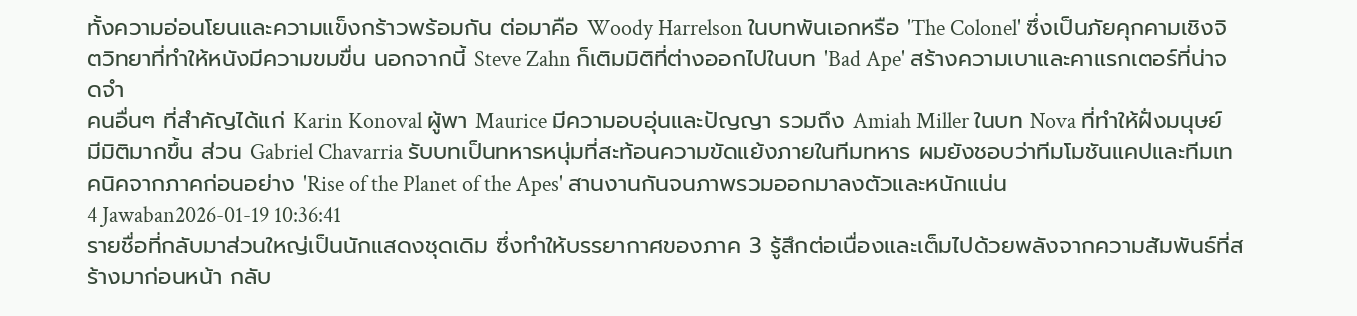ทั้งความอ่อนโยนและความแข็งกร้าวพร้อมกัน ต่อมาคือ Woody Harrelson ในบทพันเอกหรือ 'The Colonel' ซึ่งเป็นภัยคุกคามเชิงจิตวิทยาที่ทำให้หนังมีความขมขื่น นอกจากนี้ Steve Zahn ก็เติมมิติที่ต่างออกไปในบท 'Bad Ape' สร้างความเบาและคาแรกเตอร์ที่น่าจดจำ
คนอื่นๆ ที่สำคัญได้แก่ Karin Konoval ผู้พา Maurice มีความอบอุ่นและปัญญา รวมถึง Amiah Miller ในบท Nova ที่ทำให้ฝั่งมนุษย์มีมิติมากขึ้น ส่วน Gabriel Chavarria รับบทเป็นทหารหนุ่มที่สะท้อนความขัดแย้งภายในทีมทหาร ผมยังชอบว่าทีมโมชันแคปและทีมเทคนิคจากภาคก่อนอย่าง 'Rise of the Planet of the Apes' สานงานกันจนภาพรวมออกมาลงตัวและหนักแน่น
4 Jawaban2026-01-19 10:36:41
รายชื่อที่กลับมาส่วนใหญ่เป็นนักแสดงชุดเดิม ซึ่งทำให้บรรยากาศของภาค 3 รู้สึกต่อเนื่องและเต็มไปด้วยพลังจากความสัมพันธ์ที่สร้างมาก่อนหน้า กลับ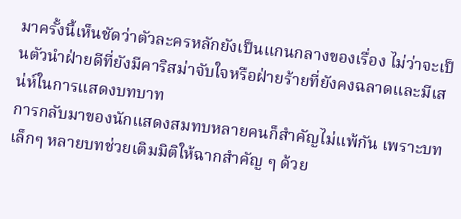มาครั้งนี้เห็นชัดว่าตัวละครหลักยังเป็นแกนกลางของเรื่อง ไม่ว่าจะเป็นตัวนำฝ่ายดีที่ยังมีคาริสม่าจับใจหรือฝ่ายร้ายที่ยังคงฉลาดและมีเสน่ห์ในการแสดงบทบาท
การกลับมาของนักแสดงสมทบหลายคนก็สำคัญไม่แพ้กัน เพราะบทเล็กๆ หลายบทช่วยเติมมิติให้ฉากสำคัญ ๆ ด้วย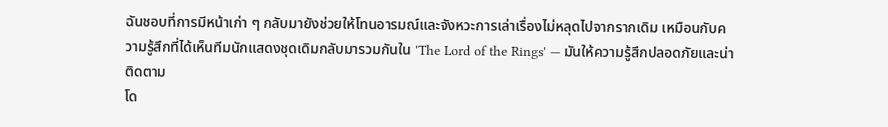ฉันชอบที่การมีหน้าเก่า ๆ กลับมายังช่วยให้โทนอารมณ์และจังหวะการเล่าเรื่องไม่หลุดไปจากรากเดิม เหมือนกับความรู้สึกที่ได้เห็นทีมนักแสดงชุดเดิมกลับมารวมกันใน 'The Lord of the Rings' — มันให้ความรู้สึกปลอดภัยและน่าติดตาม
โด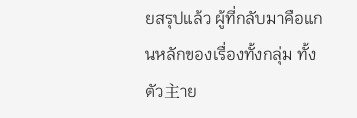ยสรุปแล้ว ผู้ที่กลับมาคือแกนหลักของเรื่องทั้งกลุ่ม ทั้งตัว主าย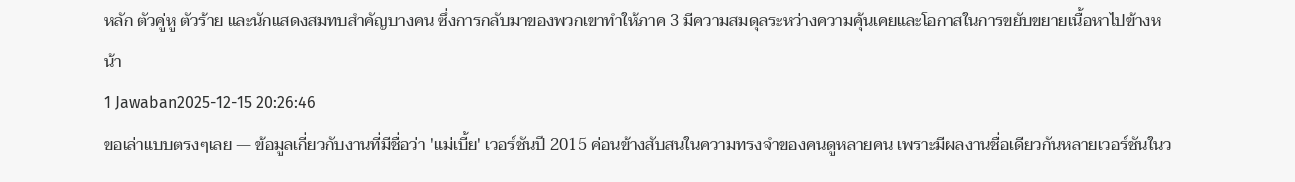หลัก ตัวคู่หู ตัวร้าย และนักแสดงสมทบสำคัญบางคน ซึ่งการกลับมาของพวกเขาทำให้ภาค 3 มีความสมดุลระหว่างความคุ้นเคยและโอกาสในการขยับขยายเนื้อหาไปข้างหน้า
1 Jawaban2025-12-15 20:26:46
ขอเล่าแบบตรงๆเลย — ข้อมูลเกี่ยวกับงานที่มีชื่อว่า 'แม่เบี้ย' เวอร์ชันปี 2015 ค่อนข้างสับสนในความทรงจำของคนดูหลายคน เพราะมีผลงานชื่อเดียวกันหลายเวอร์ชันในว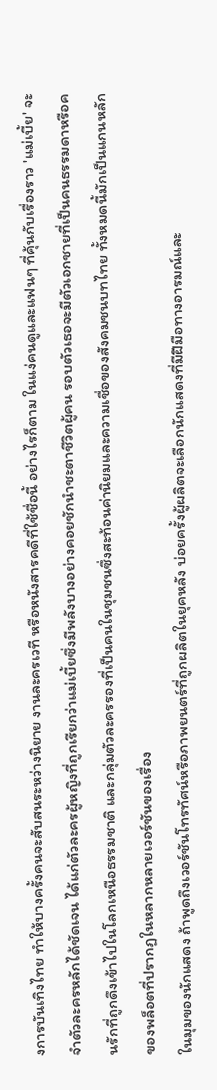งการบันเทิงไทย ทำให้บางครั้งคนจะสับสนระหว่างนิยาย งานละครเวที หรือหนังสารคดีที่ใช้ชื่อนี้ อย่างไรก็ตาม ในแง่คนดูและแฟนๆ ที่คุ้นกับเรื่องราว 'แม่เบี้ย' จะจำตัวละครหลักได้ชัดเจน ได้แก่ตัวละครผู้หญิงที่ถูกเรียกว่าแม่เบี้ยซึ่งมีพลังบางอย่างคอยชักนำชะตาชีวิตผู้คน รอบตัวเธอจะมีตัวเอกชายที่เป็นคนธรรมดาหรือคนรักที่ถูกดึงเข้าไปในโลกเหนือธรรมชาติ และกลุ่มตัวละครรองที่เป็นคนในชุมชนซึ่งสะท้อนค่านิยมและความเชื่อของสังคมชนบทไทย ทั้งหมดนี้มักเป็นแกนหลักของพล็อตที่ปรากฏในหลากหลายเวอร์ชันของเรื่อง
ในมุมของนักแสดง ถ้าพูดถึงเวอร์ชันโทรทัศน์หรือภาพยนตร์ที่ถูกผลิตในยุคหลัง บ่อยครั้งผู้ผลิตจะเลือกนักแสดงที่มีฝีมือทางอารมณ์และ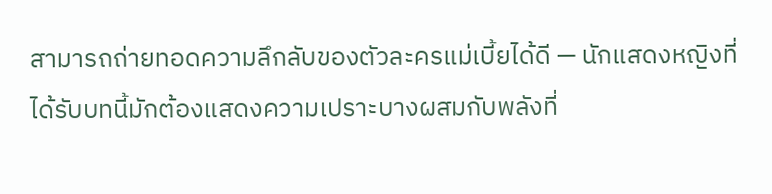สามารถถ่ายทอดความลึกลับของตัวละครแม่เบี้ยได้ดี — นักแสดงหญิงที่ได้รับบทนี้มักต้องแสดงความเปราะบางผสมกับพลังที่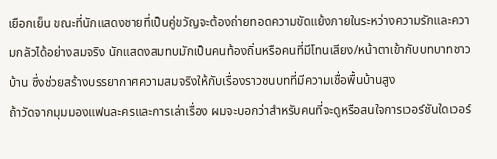เยือกเย็น ขณะที่นักแสดงชายที่เป็นคู่ขวัญจะต้องถ่ายทอดความขัดแย้งภายในระหว่างความรักและความกลัวได้อย่างสมจริง นักแสดงสมทบมักเป็นคนท้องถิ่นหรือคนที่มีโทนเสียง/หน้าตาเข้ากับบทบาทชาวบ้าน ซึ่งช่วยสร้างบรรยากาศความสมจริงให้กับเรื่องราวชนบทที่มีความเชื่อพื้นบ้านสูง
ถ้าวัดจากมุมมองแฟนละครและการเล่าเรื่อง ผมจะบอกว่าสำหรับคนที่จะดูหรือสนใจการเวอร์ชันใดเวอร์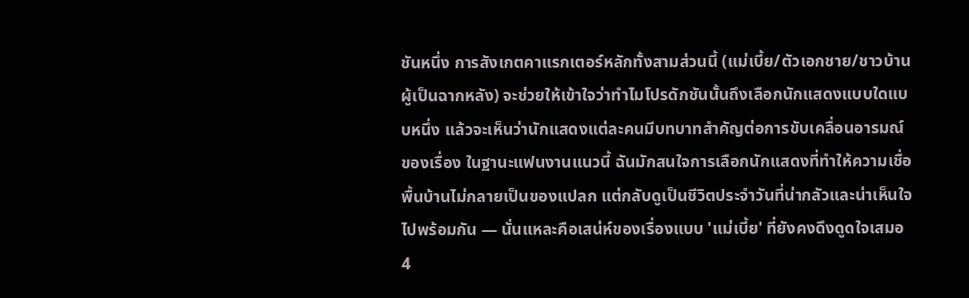ชันหนึ่ง การสังเกตคาแรกเตอร์หลักทั้งสามส่วนนี้ (แม่เบี้ย/ตัวเอกชาย/ชาวบ้านผู้เป็นฉากหลัง) จะช่วยให้เข้าใจว่าทำไมโปรดักชันนั้นถึงเลือกนักแสดงแบบใดแบบหนึ่ง แล้วจะเห็นว่านักแสดงแต่ละคนมีบทบาทสำคัญต่อการขับเคลื่อนอารมณ์ของเรื่อง ในฐานะแฟนงานแนวนี้ ฉันมักสนใจการเลือกนักแสดงที่ทำให้ความเชื่อพื้นบ้านไม่กลายเป็นของแปลก แต่กลับดูเป็นชีวิตประจำวันที่น่ากลัวและน่าเห็นใจไปพร้อมกัน — นั่นแหละคือเสน่ห์ของเรื่องแบบ 'แม่เบี้ย' ที่ยังคงดึงดูดใจเสมอ
4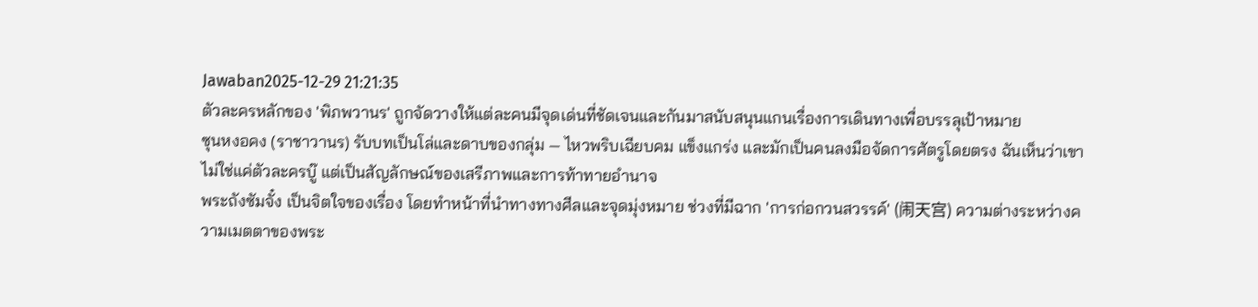Jawaban2025-12-29 21:21:35
ตัวละครหลักของ 'พิภพวานร' ถูกจัดวางให้แต่ละคนมีจุดเด่นที่ชัดเจนและกันมาสนับสนุนแกนเรื่องการเดินทางเพื่อบรรลุเป้าหมาย
ซุนหงอคง (ราชาวานร) รับบทเป็นโล่และดาบของกลุ่ม — ไหวพริบเฉียบคม แข็งแกร่ง และมักเป็นคนลงมือจัดการศัตรูโดยตรง ฉันเห็นว่าเขาไม่ใช่แค่ตัวละครบู๊ แต่เป็นสัญลักษณ์ของเสรีภาพและการท้าทายอำนาจ
พระถังซัมจั๋ง เป็นจิตใจของเรื่อง โดยทำหน้าที่นำทางทางศีลและจุดมุ่งหมาย ช่วงที่มีฉาก 'การก่อกวนสวรรค์' (闹天宫) ความต่างระหว่างความเมตตาของพระ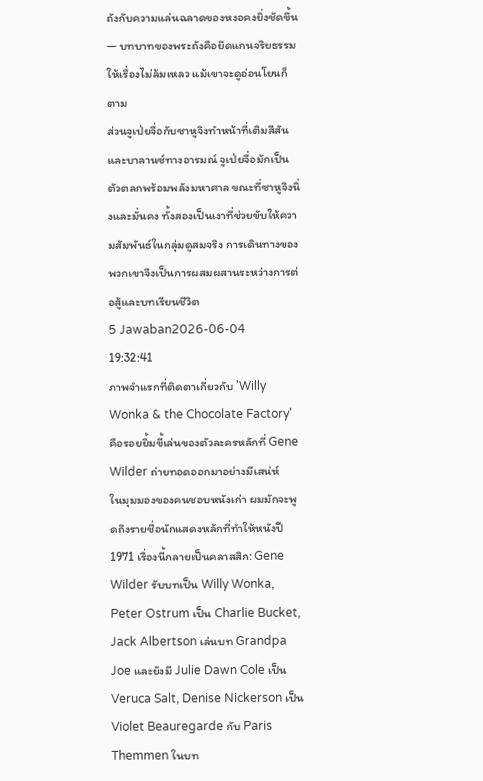ถังกับความแล่นฉลาดของหงอคงยิ่งชัดขึ้น — บทบาทของพระถังคือยึดแกนจริยธรรมให้เรื่องไม่ล้มเหลว แม้เขาจะดูอ่อนโยนก็ตาม
ส่วนจูเป่ยจื่อกับซาหูจิงทำหน้าที่เติมสีสันและบาลานซ์ทางอารมณ์ จูเป่ยจื่อมักเป็นตัวตลกพร้อมพลังมหาศาล ขณะที่ซาหูจิงนิ่งและมั่นคง ทั้งสองเป็นเงาที่ช่วยขับให้ความสัมพันธ์ในกลุ่มดูสมจริง การเดินทางของพวกเขาจึงเป็นการผสมผสานระหว่างการต่อสู้และบทเรียนชีวิต
5 Jawaban2026-06-04 19:32:41
ภาพจำแรกที่ติดตาเกี่ยวกับ 'Willy Wonka & the Chocolate Factory' คือรอยยิ้มขี้เล่นของตัวละครหลักที่ Gene Wilder ถ่ายทอดออกมาอย่างมีเสน่ห์
ในมุมมองของคนชอบหนังเก่า ผมมักจะพูดถึงรายชื่อนักแสดงหลักที่ทำให้หนังปี 1971 เรื่องนี้กลายเป็นคลาสสิก: Gene Wilder รับบทเป็น Willy Wonka, Peter Ostrum เป็น Charlie Bucket, Jack Albertson เล่นบท Grandpa Joe และยังมี Julie Dawn Cole เป็น Veruca Salt, Denise Nickerson เป็น Violet Beauregarde กับ Paris Themmen ในบท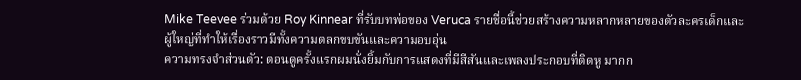Mike Teevee ร่วมด้วย Roy Kinnear ที่รับบทพ่อของ Veruca รายชื่อนี้ช่วยสร้างความหลากหลายของตัวละครเด็กและผู้ใหญ่ที่ทำให้เรื่องราวมีทั้งความตลกขบขันและความอบอุ่น
ความทรงจำส่วนตัว: ตอนดูครั้งแรกผมนั่งยิ้มกับการแสดงที่มีสีสันและเพลงประกอบที่ติดหู มากก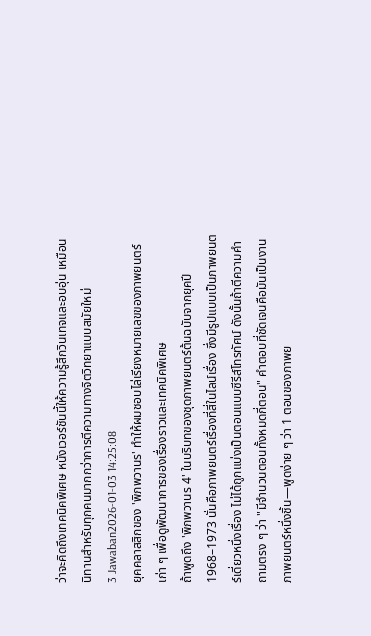ว่าจะคิดถึงเทคนิคพิเศษ หนังเวอร์ชันนี้ให้ความรู้สึกวินเทจและอบอุ่น เหมือนนิทานสำหรับทุกคนมากกว่าการตีความทางจิตวิทยาแบบสมัยใหม่
3 Jawaban2026-01-03 14:25:08
ยุคคลาสสิกของ 'พิภพวานร' ทำให้ผมชอบไล่เรียงหมายเลขของภาพยนตร์เก่า ๆ เพื่อดูพัฒนาการของเรื่องราวและเทคนิคพิเศษ
ถ้าพูดถึง 'พิภพวานร 4' ในบริบทของชุดภาพยนตร์ต้นฉบับจากยุคปี 1968–1973 นั่นคือภาพยนตร์เรื่องที่สี่ในไลน์เรื่อง ซึ่งมีรูปแบบเป็นภาพยนตร์เดี่ยวหนึ่งเรื่อง ไม่ได้ถูกแบ่งเป็นตอนแบบซีรีส์โทรทัศน์ ดังนั้นถ้าตีความคำถามตรง ๆ ว่า "มีจำนวนตอนทั้งหมดกี่ตอน" คำตอบที่ชัดเจนคือมันเป็นงานภาพยนตร์หนึ่งชิ้น—พูดง่าย ๆ ว่า 1 ตอนของภาพย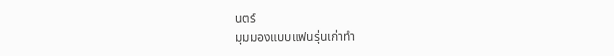นตร์
มุมมองแบบแฟนรุ่นเก่าทำ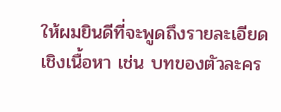ให้ผมยินดีที่จะพูดถึงรายละเอียดเชิงเนื้อหา เช่น บทของตัวละคร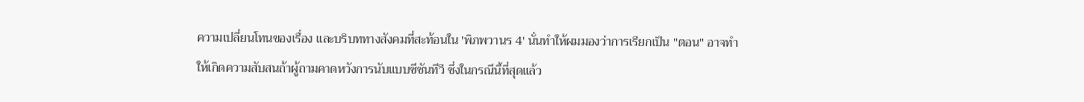ความเปลี่ยนโทนของเรื่อง และบริบททางสังคมที่สะท้อนใน 'พิภพวานร 4' นั่นทำให้ผมมองว่าการเรียกเป็น "ตอน" อาจทำให้เกิดความสับสนถ้าผู้ถามคาดหวังการนับแบบซีซันทีวี ซึ่งในกรณีนี้ที่สุดแล้ว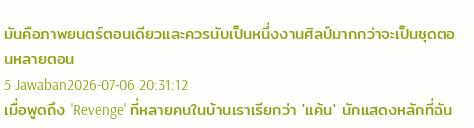มันคือภาพยนตร์ตอนเดียวและควรนับเป็นหนึ่งงานศิลป์มากกว่าจะเป็นชุดตอนหลายตอน
5 Jawaban2026-07-06 20:31:12
เมื่อพูดถึง 'Revenge' ที่หลายคนในบ้านเราเรียกว่า 'แค้น' นักแสดงหลักที่ฉัน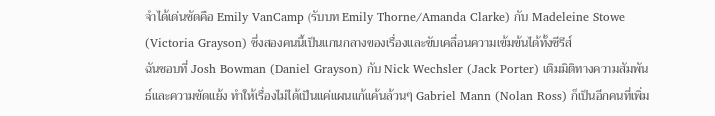จำได้เด่นชัดคือ Emily VanCamp (รับบท Emily Thorne/Amanda Clarke) กับ Madeleine Stowe (Victoria Grayson) ซึ่งสองคนนี้เป็นแกนกลางของเรื่องและขับเคลื่อนความเข้มข้นได้ทั้งซีรีส์
ฉันชอบที่ Josh Bowman (Daniel Grayson) กับ Nick Wechsler (Jack Porter) เติมมิติทางความสัมพันธ์และความขัดแย้ง ทำให้เรื่องไม่ได้เป็นแค่แผนแก้แค้นล้วนๆ Gabriel Mann (Nolan Ross) ก็เป็นอีกคนที่เพิ่ม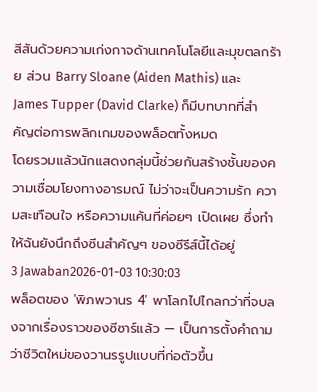สีสันด้วยความเก่งกาจด้านเทคโนโลยีและมุขตลกร้าย ส่วน Barry Sloane (Aiden Mathis) และ James Tupper (David Clarke) ก็มีบทบาทที่สำคัญต่อการพลิกเกมของพล็อตทั้งหมด
โดยรวมแล้วนักแสดงกลุ่มนี้ช่วยกันสร้างชั้นของความเชื่อมโยงทางอารมณ์ ไม่ว่าจะเป็นความรัก ความสะเทือนใจ หรือความแค้นที่ค่อยๆ เปิดเผย ซึ่งทำให้ฉันยังนึกถึงซีนสำคัญๆ ของซีรีส์นี้ได้อยู่
3 Jawaban2026-01-03 10:30:03
พล็อตของ 'พิภพวานร 4' พาโลกไปไกลกว่าที่จบลงจากเรื่องราวของซีซาร์แล้ว — เป็นการตั้งคำถามว่าชีวิตใหม่ของวานรรูปแบบที่ก่อตัวขึ้น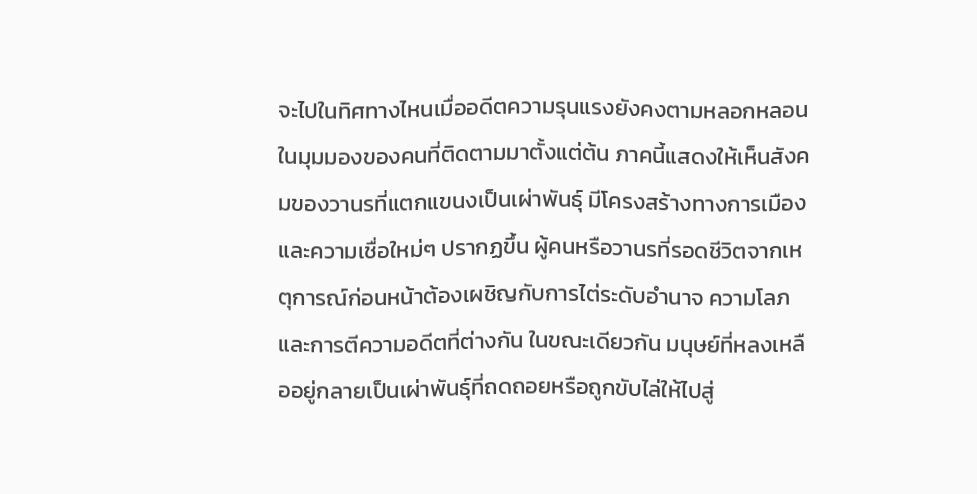จะไปในทิศทางไหนเมื่ออดีตความรุนแรงยังคงตามหลอกหลอน
ในมุมมองของคนที่ติดตามมาตั้งแต่ต้น ภาคนี้แสดงให้เห็นสังคมของวานรที่แตกแขนงเป็นเผ่าพันธุ์ มีโครงสร้างทางการเมืองและความเชื่อใหม่ๆ ปรากฏขึ้น ผู้คนหรือวานรที่รอดชีวิตจากเหตุการณ์ก่อนหน้าต้องเผชิญกับการไต่ระดับอำนาจ ความโลภ และการตีความอดีตที่ต่างกัน ในขณะเดียวกัน มนุษย์ที่หลงเหลืออยู่กลายเป็นเผ่าพันธุ์ที่ถดถอยหรือถูกขับไล่ให้ไปสู่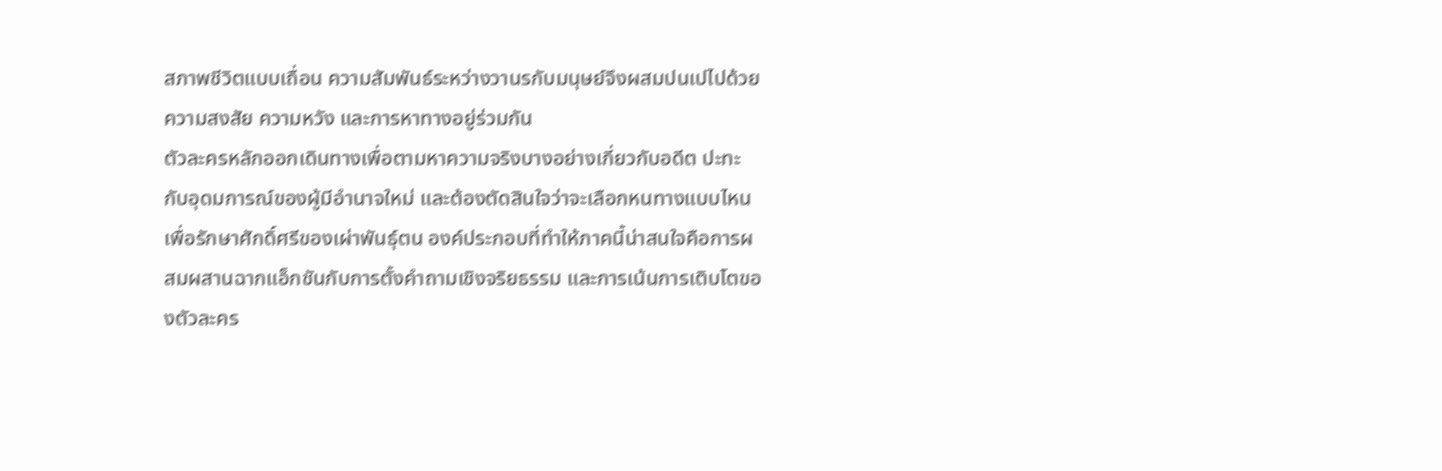สภาพชีวิตแบบเถื่อน ความสัมพันธ์ระหว่างวานรกับมนุษย์จึงผสมปนเปไปด้วยความสงสัย ความหวัง และการหาทางอยู่ร่วมกัน
ตัวละครหลักออกเดินทางเพื่อตามหาความจริงบางอย่างเกี่ยวกับอดีต ปะทะกับอุดมการณ์ของผู้มีอำนาจใหม่ และต้องตัดสินใจว่าจะเลือกหนทางแบบไหนเพื่อรักษาศักดิ์ศรีของเผ่าพันธุ์ตน องค์ประกอบที่ทำให้ภาคนี้น่าสนใจคือการผสมผสานฉากแอ็กชันกับการตั้งคำถามเชิงจริยธรรม และการเน้นการเติบโตของตัวละคร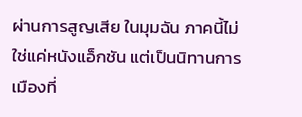ผ่านการสูญเสีย ในมุมฉัน ภาคนี้ไม่ใช่แค่หนังแอ็กชัน แต่เป็นนิทานการเมืองที่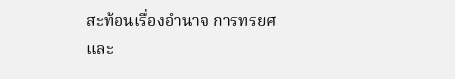สะท้อนเรื่องอำนาจ การทรยศ และ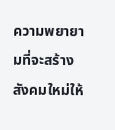ความพยายามที่จะสร้างสังคมใหม่ให้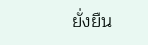ยั่งยืน